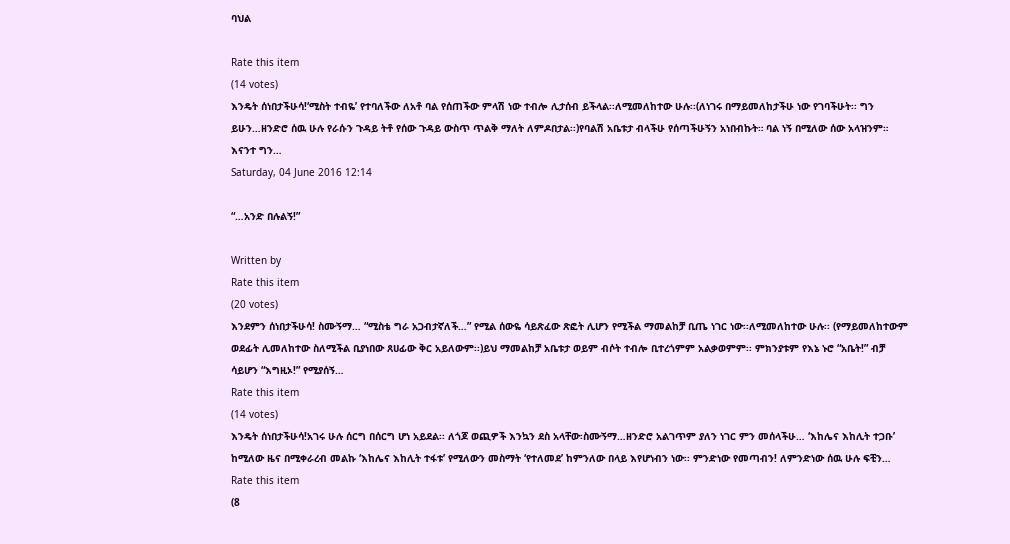ባህል

Rate this item
(14 votes)
እንዴት ሰነበታችሁሳ!‘ሚስት ተብዬ’ የተባለችው ለአቶ ባል የሰጠችው ምላሽ ነው ተብሎ ሊታሰብ ይችላል፡፡ለሚመለከተው ሁሉ፡፡(ለነገሩ በማይመለከታችሁ ነው የገባችሁት፡፡ ግን ይሁን…ዘንድሮ ሰዉ ሁሉ የራሱን ጉዳይ ትቶ የሰው ጉዳይ ውስጥ ጥልቅ ማለት ለምዶበታል፡፡)የባልሽ አቤቱታ ብላችሁ የሰጣችሁኝን አነበብኩት። ባል ነኝ በሚለው ሰው አላዝንም። እናንተ ግን…
Saturday, 04 June 2016 12:14

“…አንድ በሉልኝ!”

Written by
Rate this item
(20 votes)
እንደምን ሰነበታችሁሳ! ስሙኝማ… “ሚስቴ ግራ አጋብታኛለች…” የሚል ሰውዬ ሳይጽፈው ጽፎት ሊሆን የሚችል ማመልከቻ ቢጤ ነገር ነው፡፡ለሚመለከተው ሁሉ፡፡ (የማይመለከተውም ወደፊት ሊመለከተው ስለሚችል ቢያነበው ጸሀፊው ቅር አይለውም፡፡)ይህ ማመልከቻ አቤቱታ ወይም ብሶት ተብሎ ቢተረጎምም አልቃወምም፡፡ ምክንያቱም የእኔ ኑሮ “አቤት!” ብቻ ሳይሆን “እግዚኦ!” የሚያሰኝ…
Rate this item
(14 votes)
እንዴት ሰነበታችሁሳ!አገሩ ሁሉ ሰርግ በሰርግ ሆነ አይደል፡፡ ለጎጆ ወጪዎች እንኳን ደስ አላቸው፡ስሙኝማ…ዘንድሮ አልገጥም ያለን ነገር ምን መሰላችሁ… ‘እከሌና እከሊት ተጋቡ’ ከሚለው ዜና በሚቀራረብ መልኩ ‘እከሌና እከሊት ተፋቱ’ የሚለውን መስማት ‘የተለመደ’ ከምንለው በላይ እየሆነብን ነው፡፡ ምንድነው የመጣብን! ለምንድነው ሰዉ ሁሉ ፍቺን…
Rate this item
(8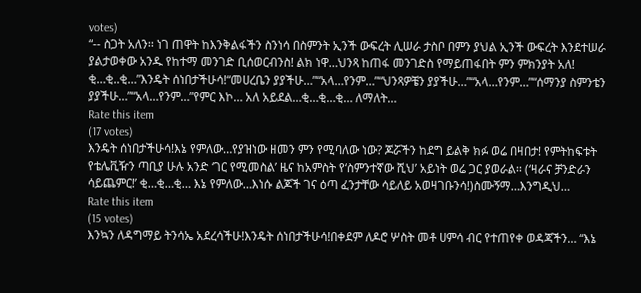votes)
“-- ስጋት አለን፡፡ ነገ ጠዋት ከእንቅልፋችን ስንነሳ በስምንት ኢንች ውፍረት ሊሠራ ታስቦ በምን ያህል ኢንች ውፍረት እንደተሠራ ያልታወቀው አንዱ የከተማ መንገድ ቢሰወርብንስ! ልክ ነዋ…ህንጻ ከጠፋ መንገድስ የማይጠፋበት ምን ምክንያት አለ! ቂ…ቂ..ቂ…”እንዴት ሰነበታችሁሳ!“መሀረቤን ያያችሁ…”“አላ…የንም…”“ህንጻዎቼን ያያችሁ…”“አላ…የንም…”“ሰማንያ ስምንቴን ያያችሁ…”“አላ…የንም…”የምር እኮ… አለ አይደል…ቂ…ቂ…ቂ… ለማለት…
Rate this item
(17 votes)
እንዴት ሰነበታችሁሳ!እኔ የምለው…የያዝነው ዘመን ምን የሚባለው ነው? ጆሯችን ከደግ ይልቅ ክፉ ወሬ በዛበታ! የምትከፍቱት የቴሌቪዥን ጣቢያ ሁሉ አንድ ‘ገር የሚመስል’ ዜና ከአምስት የ‘ስምንተኛው ሺህ’ አይነት ወሬ ጋር ያወራል፡፡ (‘ዛራና ቻንድራን ሳይጨምር!’ ቂ…ቂ…ቂ… እኔ የምለው…እነሱ ልጆች ገና ዕጣ ፈንታቸው ሳይለይ አወዛገቡንሳ!)ስሙኝማ…እንግዲህ…
Rate this item
(15 votes)
እንኳን ለዳግማይ ትንሳኤ አደረሳችሁ!እንዴት ሰነበታችሁሳ!በቀደም ለዶሮ ሦስት መቶ ሀምሳ ብር የተጠየቀ ወዳጃችን… “እኔ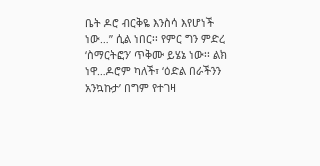ቤት ዶሮ ብርቅዬ እንስሳ እየሆነች ነው…” ሲል ነበር፡፡ የምር ግን ምድረ ‘ስማርትፎን’ ጥቅሙ ይሄኔ ነው፡፡ ልክ ነዋ…ዶሮም ካለች፣ ‘ዕድል በራችንን አንኳኩታ’ በግም የተገዛ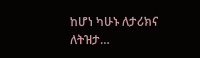ከሆነ ካሁኑ ለታሪክና ለትዝታ…